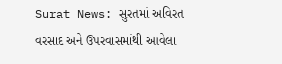Surat News: સુરતમાં અવિરત વરસાદ અને ઉપરવાસમાંથી આવેલા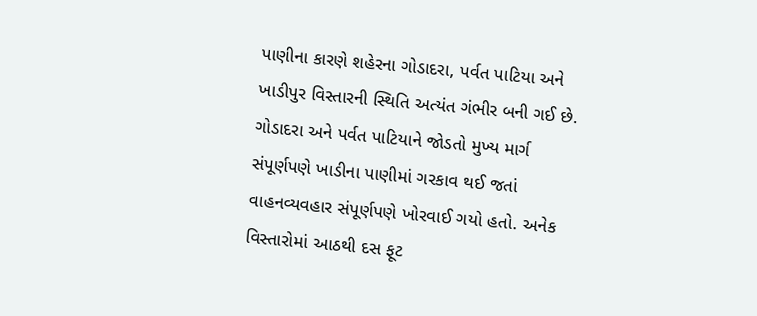પાણીના કારણે શહેરના ગોડાદરા, પર્વત પાટિયા અને ખાડીપુર વિસ્તારની સ્થિતિ અત્યંત ગંભીર બની ગઈ છે. ગોડાદરા અને પર્વત પાટિયાને જોડતો મુખ્ય માર્ગ સંપૂર્ણપણે ખાડીના પાણીમાં ગરકાવ થઈ જતાં વાહનવ્યવહાર સંપૂર્ણપણે ખોરવાઈ ગયો હતો. અનેક વિસ્તારોમાં આઠથી દસ ફૂટ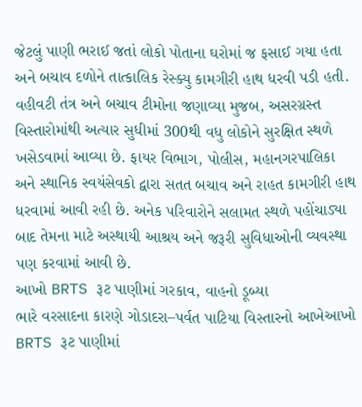જેટલું પાણી ભરાઈ જતાં લોકો પોતાના ઘરોમાં જ ફસાઈ ગયા હતા અને બચાવ દળોને તાત્કાલિક રેસ્ક્યુ કામગીરી હાથ ધરવી પડી હતી. વહીવટી તંત્ર અને બચાવ ટીમોના જણાવ્યા મુજબ, અસરગ્રસ્ત વિસ્તારોમાંથી અત્યાર સુધીમાં 300થી વધુ લોકોને સુરક્ષિત સ્થળે ખસેડવામાં આવ્યા છે. ફાયર વિભાગ, પોલીસ, મહાનગરપાલિકા અને સ્થાનિક સ્વયંસેવકો દ્વારા સતત બચાવ અને રાહત કામગીરી હાથ ધરવામાં આવી રહી છે. અનેક પરિવારોને સલામત સ્થળે પહોંચાડ્યા બાદ તેમના માટે અસ્થાયી આશ્રય અને જરૂરી સુવિધાઓની વ્યવસ્થા પણ કરવામાં આવી છે.
આખો BRTS રૂટ પાણીમાં ગરકાવ, વાહનો ડૂબ્યા
ભારે વરસાદના કારણે ગોડાદરા–પર્વત પાટિયા વિસ્તારનો આખેઆખો BRTS રૂટ પાણીમાં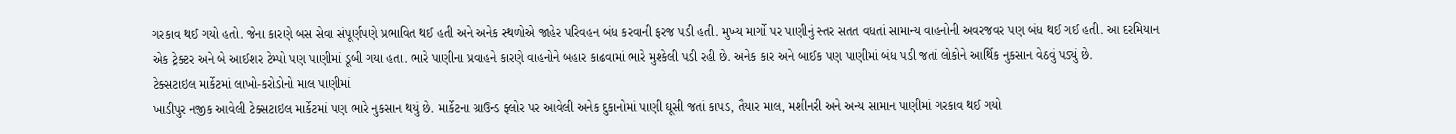ગરકાવ થઈ ગયો હતો. જેના કારણે બસ સેવા સંપૂર્ણપણે પ્રભાવિત થઈ હતી અને અનેક સ્થળોએ જાહેર પરિવહન બંધ કરવાની ફરજ પડી હતી. મુખ્ય માર્ગો પર પાણીનું સ્તર સતત વધતાં સામાન્ય વાહનોની અવરજવર પણ બંધ થઈ ગઈ હતી. આ દરમિયાન એક ટ્રેક્ટર અને બે આઈશર ટેમ્પો પણ પાણીમાં ડૂબી ગયા હતા. ભારે પાણીના પ્રવાહને કારણે વાહનોને બહાર કાઢવામાં ભારે મુશ્કેલી પડી રહી છે. અનેક કાર અને બાઈક પણ પાણીમાં બંધ પડી જતાં લોકોને આર્થિક નુકસાન વેઠવું પડ્યું છે.
ટેક્સટાઇલ માર્કેટમાં લાખો-કરોડોનો માલ પાણીમાં
ખાડીપુર નજીક આવેલી ટેક્સટાઇલ માર્કેટમાં પણ ભારે નુકસાન થયું છે. માર્કેટના ગ્રાઉન્ડ ફ્લોર પર આવેલી અનેક દુકાનોમાં પાણી ઘૂસી જતાં કાપડ, તૈયાર માલ, મશીનરી અને અન્ય સામાન પાણીમાં ગરકાવ થઈ ગયો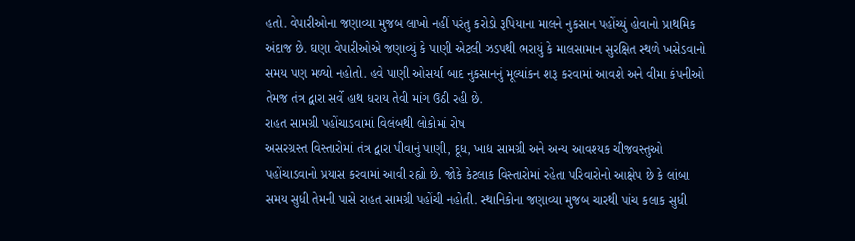હતો. વેપારીઓના જણાવ્યા મુજબ લાખો નહીં પરંતુ કરોડો રૂપિયાના માલને નુકસાન પહોંચ્યું હોવાનો પ્રાથમિક અંદાજ છે. ઘણા વેપારીઓએ જણાવ્યું કે પાણી એટલી ઝડપથી ભરાયું કે માલસામાન સુરક્ષિત સ્થળે ખસેડવાનો સમય પણ મળ્યો નહોતો. હવે પાણી ઓસર્યા બાદ નુકસાનનું મૂલ્યાંકન શરૂ કરવામાં આવશે અને વીમા કંપનીઓ તેમજ તંત્ર દ્વારા સર્વે હાથ ધરાય તેવી માંગ ઉઠી રહી છે.
રાહત સામગ્રી પહોંચાડવામાં વિલંબથી લોકોમાં રોષ
અસરગ્રસ્ત વિસ્તારોમાં તંત્ર દ્વારા પીવાનું પાણી, દૂધ, ખાદ્ય સામગ્રી અને અન્ય આવશ્યક ચીજવસ્તુઓ પહોંચાડવાનો પ્રયાસ કરવામાં આવી રહ્યો છે. જોકે કેટલાક વિસ્તારોમાં રહેતા પરિવારોનો આક્ષેપ છે કે લાંબા સમય સુધી તેમની પાસે રાહત સામગ્રી પહોંચી નહોતી. સ્થાનિકોના જણાવ્યા મુજબ ચારથી પાંચ કલાક સુધી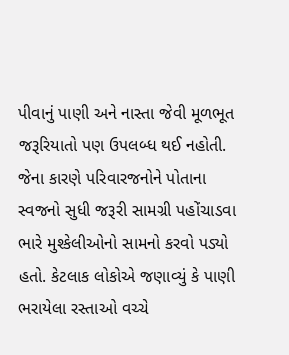પીવાનું પાણી અને નાસ્તા જેવી મૂળભૂત જરૂરિયાતો પણ ઉપલબ્ધ થઈ નહોતી. જેના કારણે પરિવારજનોને પોતાના સ્વજનો સુધી જરૂરી સામગ્રી પહોંચાડવા ભારે મુશ્કેલીઓનો સામનો કરવો પડ્યો હતો. કેટલાક લોકોએ જણાવ્યું કે પાણી ભરાયેલા રસ્તાઓ વચ્ચે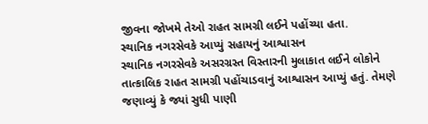જીવના જોખમે તેઓ રાહત સામગ્રી લઈને પહોંચ્યા હતા.
સ્થાનિક નગરસેવકે આપ્યું સહાયનું આશ્વાસન
સ્થાનિક નગરસેવકે અસરગ્રસ્ત વિસ્તારની મુલાકાત લઈને લોકોને તાત્કાલિક રાહત સામગ્રી પહોંચાડવાનું આશ્વાસન આપ્યું હતું. તેમણે જણાવ્યું કે જ્યાં સુધી પાણી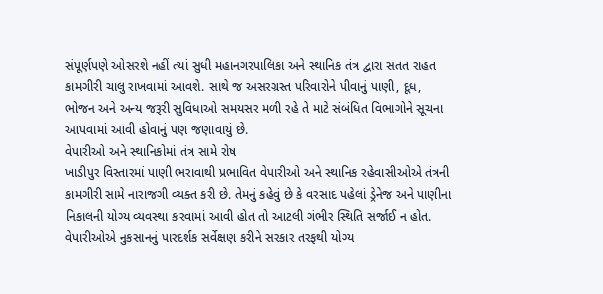સંપૂર્ણપણે ઓસરશે નહીં ત્યાં સુધી મહાનગરપાલિકા અને સ્થાનિક તંત્ર દ્વારા સતત રાહત કામગીરી ચાલુ રાખવામાં આવશે. સાથે જ અસરગ્રસ્ત પરિવારોને પીવાનું પાણી, દૂધ, ભોજન અને અન્ય જરૂરી સુવિધાઓ સમયસર મળી રહે તે માટે સંબંધિત વિભાગોને સૂચના આપવામાં આવી હોવાનું પણ જણાવાયું છે.
વેપારીઓ અને સ્થાનિકોમાં તંત્ર સામે રોષ
ખાડીપુર વિસ્તારમાં પાણી ભરાવાથી પ્રભાવિત વેપારીઓ અને સ્થાનિક રહેવાસીઓએ તંત્રની કામગીરી સામે નારાજગી વ્યક્ત કરી છે. તેમનું કહેવું છે કે વરસાદ પહેલાં ડ્રેનેજ અને પાણીના નિકાલની યોગ્ય વ્યવસ્થા કરવામાં આવી હોત તો આટલી ગંભીર સ્થિતિ સર્જાઈ ન હોત. વેપારીઓએ નુકસાનનું પારદર્શક સર્વેક્ષણ કરીને સરકાર તરફથી યોગ્ય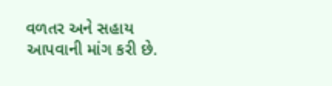વળતર અને સહાય આપવાની માંગ કરી છે.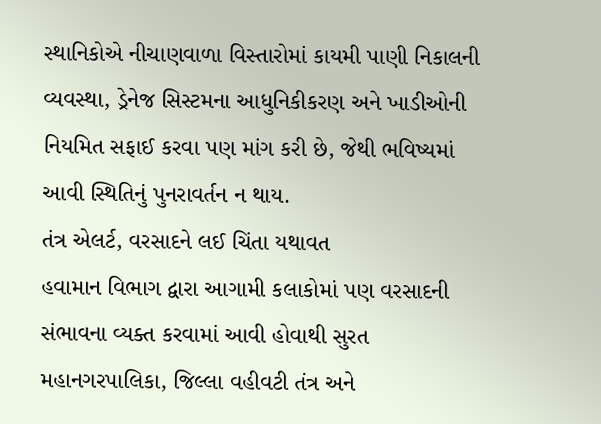સ્થાનિકોએ નીચાણવાળા વિસ્તારોમાં કાયમી પાણી નિકાલની વ્યવસ્થા, ડ્રેનેજ સિસ્ટમના આધુનિકીકરણ અને ખાડીઓની નિયમિત સફાઈ કરવા પણ માંગ કરી છે, જેથી ભવિષ્યમાં આવી સ્થિતિનું પુનરાવર્તન ન થાય.
તંત્ર એલર્ટ, વરસાદને લઈ ચિંતા યથાવત
હવામાન વિભાગ દ્વારા આગામી કલાકોમાં પણ વરસાદની સંભાવના વ્યક્ત કરવામાં આવી હોવાથી સુરત મહાનગરપાલિકા, જિલ્લા વહીવટી તંત્ર અને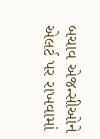બચાવ એજન્સીઓને એલર્ટ પર રાખવામાં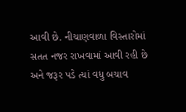આવી છે. નીચાણવાળા વિસ્તારોમાં સતત નજર રાખવામાં આવી રહી છે અને જરૂર પડે ત્યાં વધુ બચાવ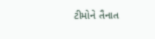ટીમોને તૈનાત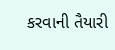કરવાની તૈયારી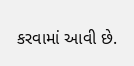કરવામાં આવી છે.